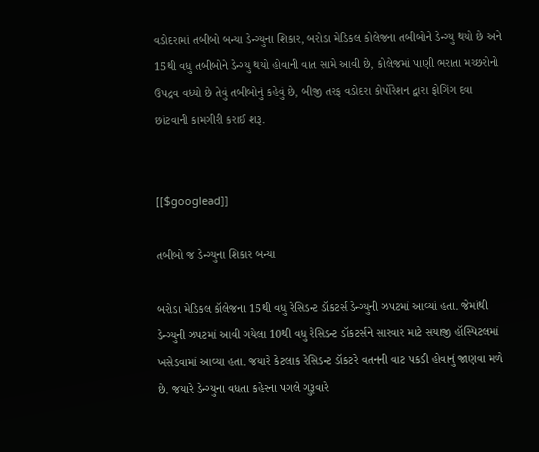વડોદરામાં તબીબો બન્યા ડેન્ગ્યુના શિકાર, બરોડા મેડિકલ કોલેજના તબીબોને ડેન્ગ્યુ થયો છે અને 15થી વધુ તબીબોને ડેન્ગ્યુ થયો હોવાની વાત સામે આવી છે, કોલેજમાં પાણી ભરાતા મચ્છરોનો ઉપદ્રવ વધ્યો છે તેવું તબીબોનું કહેવું છે, બીજી તરફ વડોદરા કોર્પોરેશન દ્વારા ફોગિંગ દવા છાંટવાની કામગીરી કરાઈ શરૂ.


[[$googlead]]

તબીબો જ ડેન્ગ્યુના શિકાર બન્યા

બરોડા મેડિકલ કૉલેજના 15થી વધુ રેસિડન્ટ ડૉકટર્સ ડેન્ગ્યુની ઝપટમાં આવ્યાં હતા. જેમાંથી ડેન્ગ્યુની ઝપટમાં આવી ગયેલા 10થી વધુ રેસિડન્ટ ડૉકટર્સને સારવાર માટે સયાજી હૉસ્પિટલમાં ખસેડવામાં આવ્યા હતા. જયારે કેટલાક રેસિડન્ટ ડૉકટરે વતનની વાટ પકડી હોવાનું જાણવા મળે છે. જયારે ડેન્ગ્યુના વધતા કહેરના પગલે ગુરૂવારે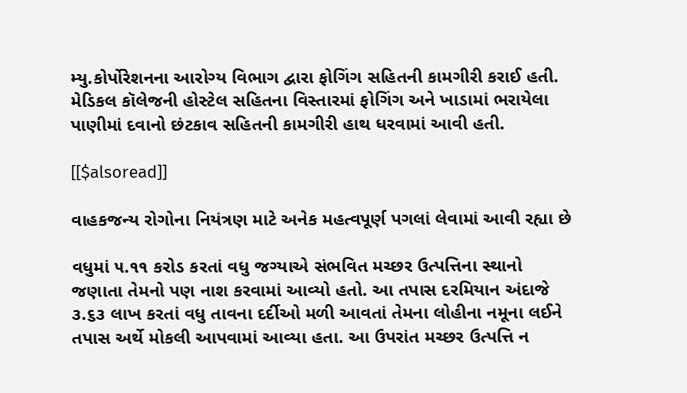મ્યુ.કોર્પોરેશનના આરોગ્ય વિભાગ દ્વારા ફોગિંગ સહિતની કામગીરી કરાઈ હતી. મેડિકલ કૉલેજની હોસ્ટેલ સહિતના વિસ્તારમાં ફોગિંગ અને ખાડામાં ભરાયેલા પાણીમાં દવાનો છંટકાવ સહિતની કામગીરી હાથ ધરવામાં આવી હતી.

[[$alsoread]]

વાહકજન્ય રોગોના નિયંત્રણ માટે અનેક મહત્વપૂર્ણ પગલાં લેવામાં આવી રહ્યા છે

વધુમાં ૫.૧૧ કરોડ કરતાં વધુ જગ્યાએ સંભવિત મચ્છર ઉત્પત્તિના સ્થાનો જણાતા તેમનો પણ નાશ કરવામાં આવ્યો હતો. આ તપાસ દરમિયાન અંદાજે ૩.૬૩ લાખ કરતાં વધુ તાવના દર્દીઓ મળી આવતાં તેમના લોહીના નમૂના લઈને તપાસ અર્થે મોકલી આપવામાં આવ્યા હતા. આ ઉપરાંત મચ્છર ઉત્પત્તિ ન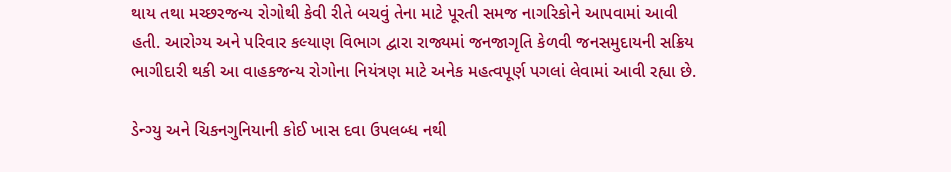થાય તથા મચ્છરજન્ય રોગોથી કેવી રીતે બચવું તેના માટે પૂરતી સમજ નાગરિકોને આપવામાં આવી હતી. આરોગ્ય અને પરિવાર કલ્યાણ વિભાગ દ્વારા રાજ્યમાં જનજાગૃતિ કેળવી જનસમુદાયની સક્રિય ભાગીદારી થકી આ વાહકજન્ય રોગોના નિયંત્રણ માટે અનેક મહત્વપૂર્ણ પગલાં લેવામાં આવી રહ્યા છે.

ડેન્ગ્યુ અને ચિકનગુનિયાની કોઈ ખાસ દવા ઉપલબ્ધ નથી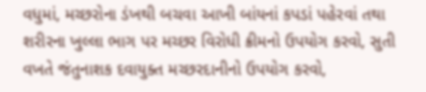વધુમાં, મચ્છરોના ડંખથી બચવા આખી બાંયનાં કપડાં પહેરવાં તથા શરીરના ખુલ્લા ભાગ પર મચ્છર વિરોધી ક્રીમનો ઉપયોગ કરવો, સુતી વખતે જંતુનાશક દવાયુક્ત મચ્છરદાનીનો ઉપયોગ કરવો,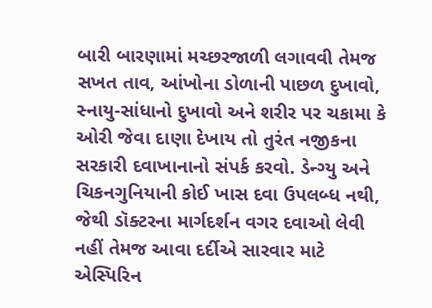બારી બારણામાં મચ્છરજાળી લગાવવી તેમજ સખત તાવ, આંખોના ડોળાની પાછળ દુખાવો, સ્નાયુ-સાંધાનો દુખાવો અને શરીર પર ચકામા કે ઓરી જેવા દાણા દેખાય તો તુરંત નજીકના સરકારી દવાખાનાનો સંપર્ક કરવો. ડેન્ગ્યુ અને ચિકનગુનિયાની કોઈ ખાસ દવા ઉપલબ્ધ નથી, જેથી ડૉક્ટરના માર્ગદર્શન વગર દવાઓ લેવી નહીં તેમજ આવા દર્દીએ સારવાર માટે એસ્પિરિન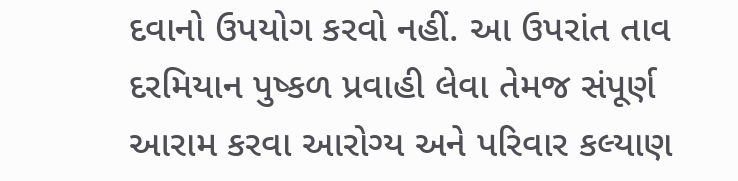દવાનો ઉપયોગ કરવો નહીં. આ ઉપરાંત તાવ દરમિયાન પુષ્કળ પ્રવાહી લેવા તેમજ સંપૂર્ણ આરામ કરવા આરોગ્ય અને પરિવાર કલ્યાણ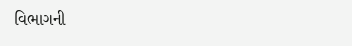વિભાગની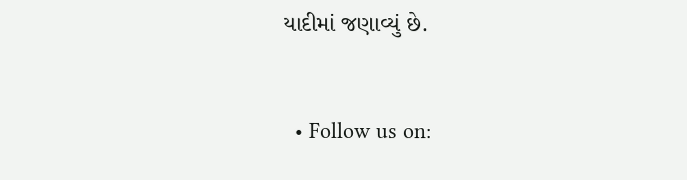યાદીમાં જણાવ્યું છે.


  • Follow us on: